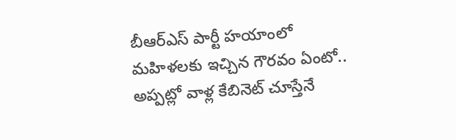బీఆర్ఎస్ పార్టీ హయాంలో మహిళలకు ఇచ్చిన గౌరవం ఏంటో.. అప్పట్లో వాళ్ల కేబినెట్ చూస్తేనే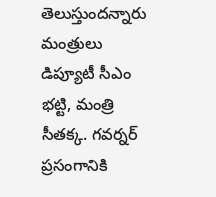తెలుస్తుందన్నారు మంత్రులు డిప్యూటీ సీఎం భట్టి, మంత్రి సీతక్క. గవర్నర్ ప్రసంగానికి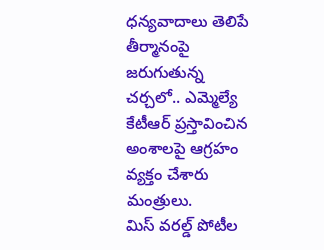ధన్యవాదాలు తెలిపే తీర్మానంపై జరుగుతున్న చర్చలో.. ఎమ్మెల్యే కేటీఆర్ ప్రస్తావించిన అంశాలపై ఆగ్రహం వ్యక్తం చేశారు మంత్రులు.
మిస్ వరల్డ్ పోటీల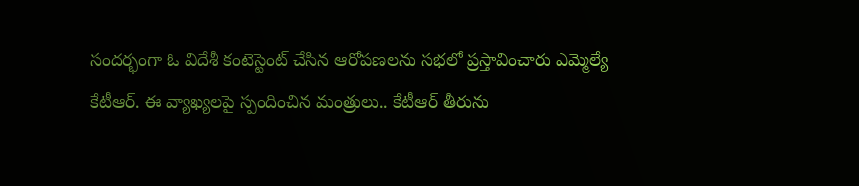సందర్భంగా ఓ విదేశీ కంటెస్టెంట్ చేసిన ఆరోపణలను సభలో ప్రస్తావించారు ఎమ్మెల్యే కేటీఆర్. ఈ వ్యాఖ్యలపై స్పందించిన మంత్రులు.. కేటీఆర్ తీరును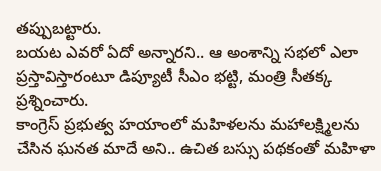తప్పుబట్టారు.
బయట ఎవరో ఏదో అన్నారని.. ఆ అంశాన్ని సభలో ఎలా ప్రస్తావిస్తారంటూ డిప్యూటీ సీఎం భట్టి, మంత్రి సీతక్క ప్రశ్నించారు.
కాంగ్రెస్ ప్రభుత్వ హయాంలో మహిళలను మహాలక్ష్మిలను చేసిన ఘనత మాదే అని.. ఉచిత బస్సు పథకంతో మహిళా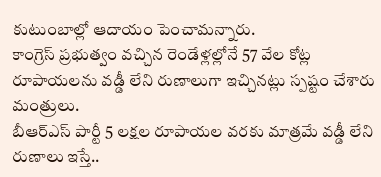కుటుంబాల్లో ఆదాయం పెంచామన్నారు.
కాంగ్రెస్ ప్రభుత్వం వచ్చిన రెండేళ్లల్లోనే 57 వేల కోట్ల రూపాయలను వడ్డీ లేని రుణాలుగా ఇచ్చినట్లు స్పష్టం చేశారు మంత్రులు.
బీఆర్ఎస్ పార్టీ 5 లక్షల రూపాయల వరకు మాత్రమే వడ్డీ లేని రుణాలు ఇస్తే..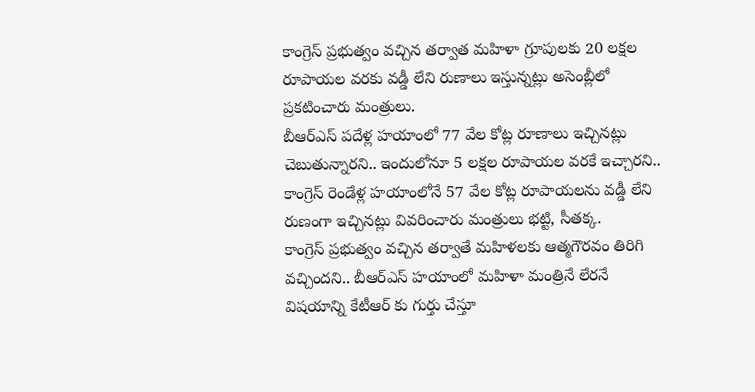కాంగ్రెస్ ప్రభుత్వం వచ్చిన తర్వాత మహిళా గ్రూపులకు 20 లక్షల రూపాయల వరకు వడ్డీ లేని రుణాలు ఇస్తున్నట్లు అసెంబ్లీలో ప్రకటించారు మంత్రులు.
బీఆర్ఎస్ పదేళ్ల హయాంలో 77 వేల కోట్ల రూణాలు ఇచ్చినట్లు చెబుతున్నారని.. ఇందులోనూ 5 లక్షల రూపాయల వరకే ఇచ్చారని.. కాంగ్రెస్ రెండేళ్ల హయాంలోనే 57 వేల కోట్ల రూపాయలను వడ్డీ లేని రుణంగా ఇచ్చినట్లు వివరించారు మంత్రులు భట్టి, సీతక్క.
కాంగ్రెస్ ప్రభుత్వం వచ్చిన తర్వాతే మహిళలకు ఆత్మగౌరవం తిరిగి వచ్చిందని.. బీఆర్ఎస్ హయాంలో మహిళా మంత్రినే లేరనే విషయాన్ని కేటీఆర్ కు గుర్తు చేస్తూ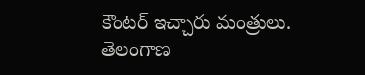కౌంటర్ ఇచ్చారు మంత్రులు.
తెలంగాణ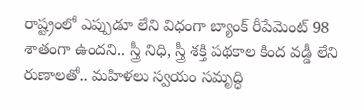రాష్ట్రంలో ఎప్పుడూ లేని విధంగా బ్యాంక్ రీపేమెంట్ 98 శాతంగా ఉందని.. స్త్రీ నిధి, స్త్రీ శక్తి పథకాల కింద వడ్డీ లేని రుణాలతో.. మహిళలు స్వయం సమృద్ధి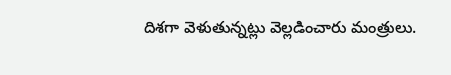దిశగా వెళుతున్నట్లు వెల్లడించారు మంత్రులు.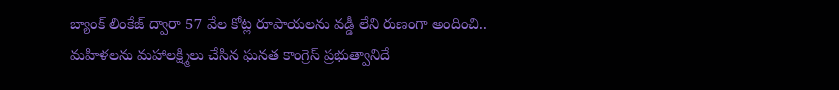బ్యాంక్ లింకేజ్ ద్వారా 57 వేల కోట్ల రూపాయలను వడ్డీ లేని రుణంగా అందించి.. మహిళలను మహాలక్ష్మిలు చేసిన ఘనత కాంగ్రెస్ ప్రభుత్వానిదే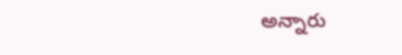అన్నారు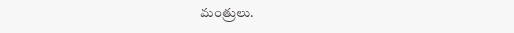మంత్రులు.